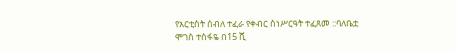የአርቲስት ሰብለ ተፈራ የቀብር ስነሥርዓት ተፈጸመ ::ባለቤቷ ሞገስ ተስፋዬ በ15 ሺ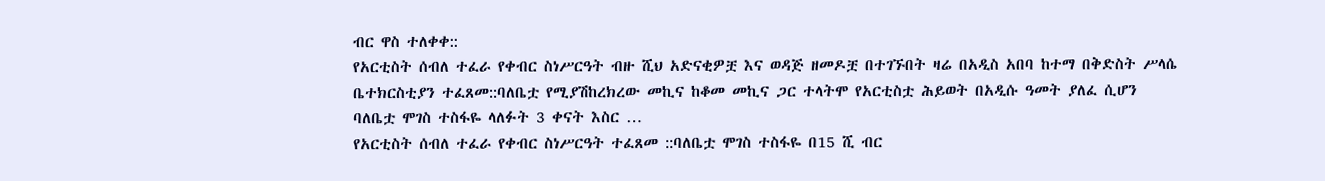ብር ዋስ ተለቀቀ::
የአርቲስት ሰብለ ተፈራ የቀብር ስነሥርዓት ብዙ ሺህ አድናቂዎቿ እና ወዳጅ ዘመዶቿ በተገኙበት ዛሬ በአዲስ አበባ ከተማ በቅድስት ሥላሴ ቤተክርስቲያን ተፈጸመ::ባለቤቷ የሚያሽከረክረው መኪና ከቆመ መኪና ጋር ተላትሞ የአርቲስቷ ሕይወት በአዲሱ ዓመት ያለፈ ሲሆን ባለቤቷ ሞገስ ተስፋዬ ላለፉት 3 ቀናት እስር …
የአርቲስት ሰብለ ተፈራ የቀብር ስነሥርዓት ተፈጸመ ::ባለቤቷ ሞገስ ተስፋዬ በ15 ሺ ብር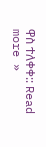ዋስ ተለቀቀ:: Read more »